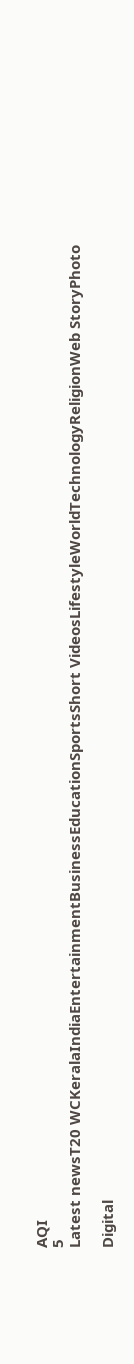AQI
5
Latest newsT20 WCKeralaIndiaEntertainmentBusinessEducationSportsShort VideosLifestyleWorldTechnologyReligionWeb StoryPhoto

Digital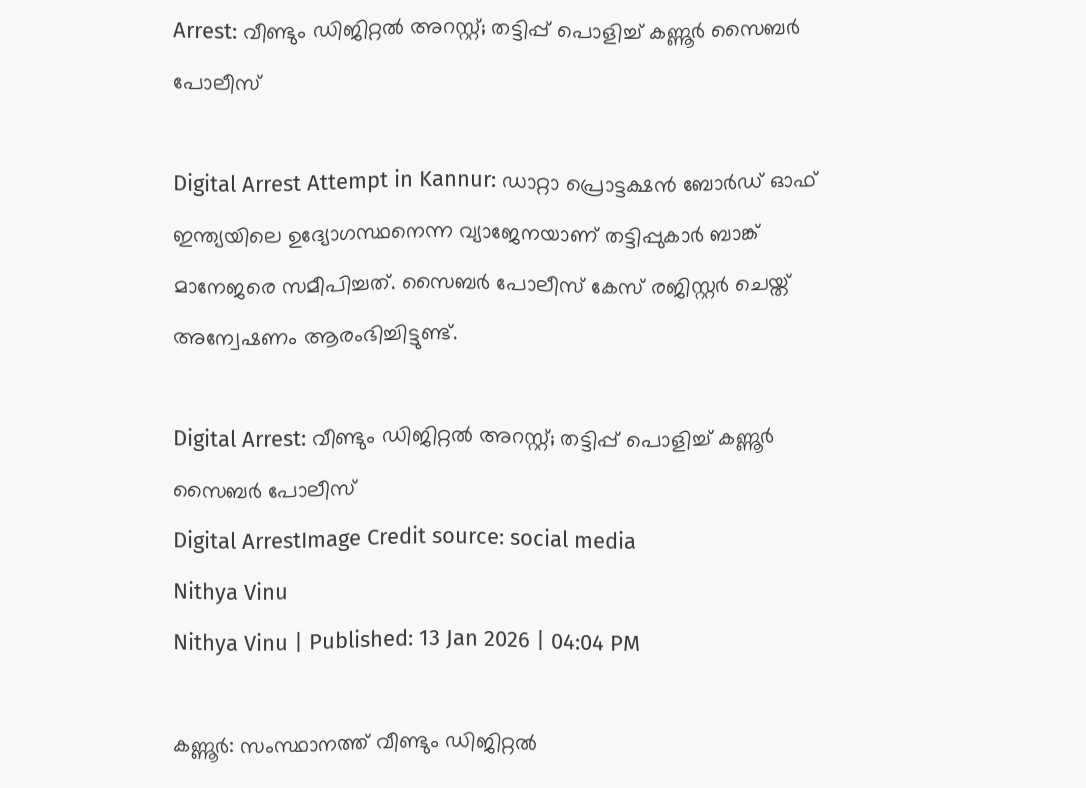Arrest: വീണ്ടും ഡിജിറ്റൽ അറസ്റ്റ്; തട്ടിപ്പ് പൊളിച്ച് കണ്ണൂർ സൈബർ പോലീസ്

Digital Arrest Attempt in Kannur: ഡാറ്റാ പ്രൊട്ടക്ഷൻ ബോർഡ് ഓഫ് ഇന്ത്യയിലെ ഉദ്യോഗസ്ഥനെന്ന വ്യാജേനയാണ് തട്ടിപ്പുകാർ ബാങ്ക് മാനേജരെ സമീപിച്ചത്. സൈബർ പോലീസ് കേസ് രജിസ്റ്റർ ചെയ്ത് അന്വേഷണം ആരംഭിച്ചിട്ടുണ്ട്.

Digital Arrest: വീണ്ടും ഡിജിറ്റൽ അറസ്റ്റ്; തട്ടിപ്പ് പൊളിച്ച് കണ്ണൂർ സൈബർ പോലീസ്
Digital ArrestImage Credit source: social media
Nithya Vinu
Nithya Vinu | Published: 13 Jan 2026 | 04:04 PM

കണ്ണൂർ: സംസ്ഥാനത്ത് വീണ്ടും ഡിജിറ്റൽ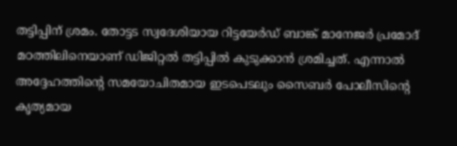തട്ടിപ്പിന് ശ്രമം. തോട്ടട സ്വദേശിയായ റിട്ടയേർഡ് ബാങ്ക് മാനേജർ പ്രമോദ് മഠത്തിലിനെയാണ് ഡിജിറ്റൽ തട്ടിപ്പിൽ കുടുക്കാൻ ശ്രമിച്ചത്. എന്നാൽ അദ്ദേഹത്തിന്റെ സമയോചിതമായ ഇടപെടലും സൈബർ പോലീസിന്റെ കൃത്യമായ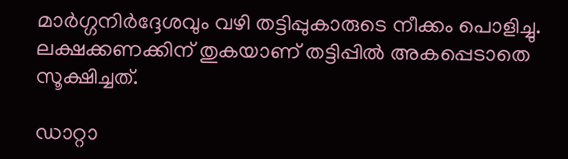മാർഗ്ഗനിർദ്ദേശവും വഴി തട്ടിപ്പുകാരുടെ നീക്കം പൊളിച്ചു. ലക്ഷക്കണക്കിന് തുകയാണ് തട്ടിപ്പിൽ അകപ്പെടാതെ സൂക്ഷിച്ചത്.

ഡാറ്റാ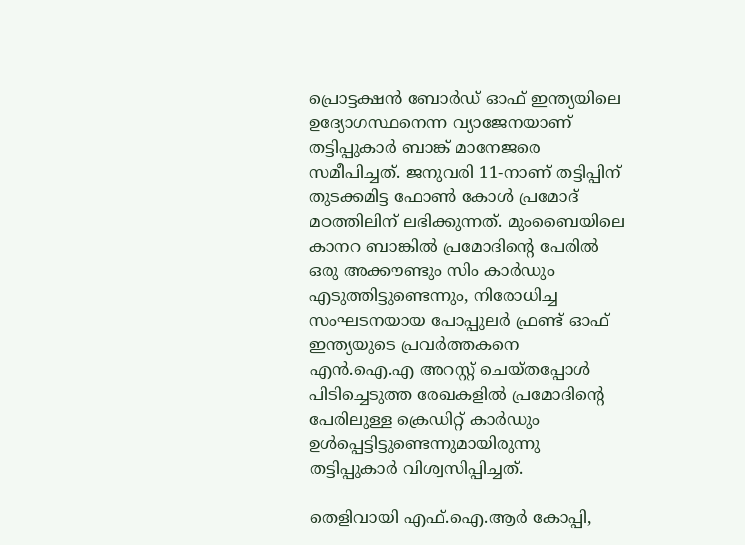പ്രൊട്ടക്ഷൻ ബോർഡ് ഓഫ് ഇന്ത്യയിലെ ഉദ്യോഗസ്ഥനെന്ന വ്യാജേനയാണ് തട്ടിപ്പുകാർ ബാങ്ക് മാനേജരെ സമീപിച്ചത്. ജനുവരി 11-നാണ് തട്ടിപ്പിന് തുടക്കമിട്ട ഫോൺ കോൾ പ്രമോദ് മഠത്തിലിന് ലഭിക്കുന്നത്. മുംബൈയിലെ കാനറ ബാങ്കിൽ പ്രമോദിന്റെ പേരിൽ ഒരു അക്കൗണ്ടും സിം കാർഡും എടുത്തിട്ടുണ്ടെന്നും, നിരോധിച്ച സംഘടനയായ പോപ്പുലർ ഫ്രണ്ട് ഓഫ് ഇന്ത്യയുടെ പ്രവർത്തകനെ എൻ.ഐ.എ അറസ്റ്റ് ചെയ്തപ്പോൾ പിടിച്ചെടുത്ത രേഖകളിൽ പ്രമോദിന്റെ പേരിലുള്ള ക്രെഡിറ്റ് കാർഡും ഉൾപ്പെട്ടിട്ടുണ്ടെന്നുമായിരുന്നു തട്ടിപ്പുകാർ വിശ്വസിപ്പിച്ചത്.

തെളിവായി എഫ്.ഐ.ആർ കോപ്പി,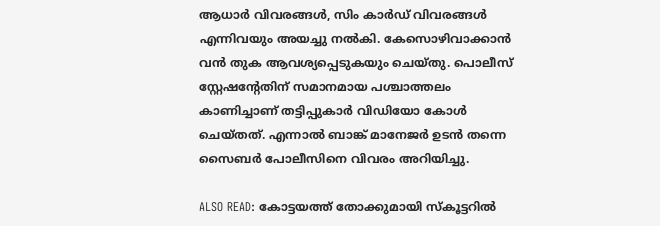ആധാർ വിവരങ്ങൾ, സിം കാർഡ് വിവരങ്ങൾ എന്നിവയും അയച്ചു നൽകി. കേസൊഴിവാക്കാൻ വൻ തുക ആവശ്യപ്പെടുകയും ചെയ്തു. പൊലീസ് സ്റ്റേഷന്റേതിന് സമാനമായ പശ്ചാത്തലം കാണിച്ചാണ് തട്ടിപ്പുകാർ വിഡിയോ കോൾ ചെയ്തത്. എന്നാൽ ബാങ്ക് മാനേജർ ഉടൻ തന്നെ സൈബർ പോലീസിനെ വിവരം അറിയിച്ചു.

ALSO READ: കോട്ടയത്ത് തോക്കുമായി സ്കൂട്ടറിൽ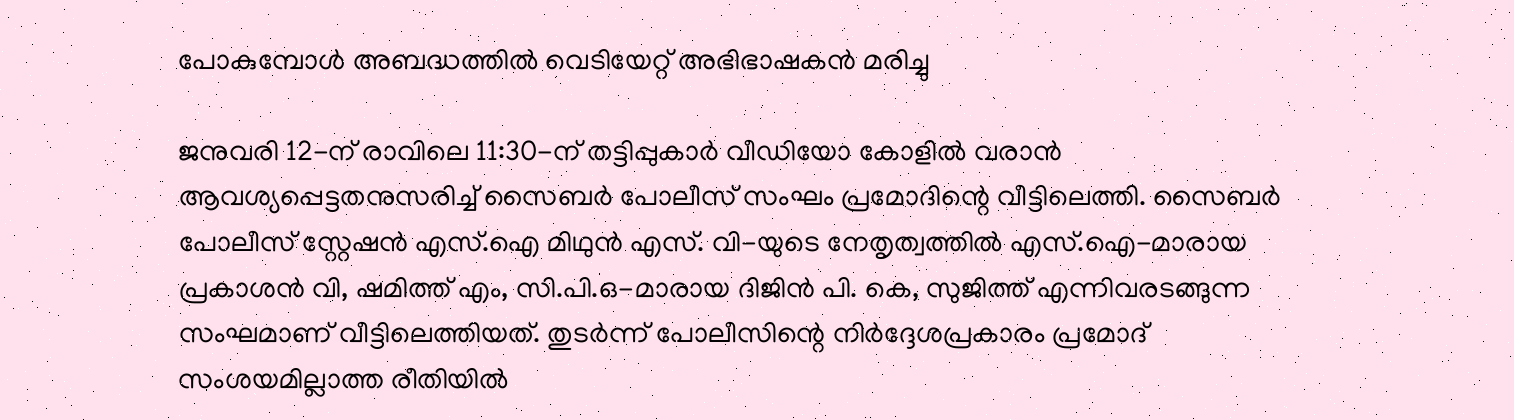പോകുമ്പോൾ അബദ്ധത്തിൽ വെടിയേറ്റ് അഭിഭാഷകൻ മരിച്ചു

ജനുവരി 12-ന് രാവിലെ 11:30-ന് തട്ടിപ്പുകാർ വീഡിയോ കോളിൽ വരാൻ ആവശ്യപ്പെട്ടതനുസരിച്ച് സൈബർ പോലീസ് സംഘം പ്രമോദിന്റെ വീട്ടിലെത്തി. സൈബർ പോലീസ് സ്റ്റേഷൻ എസ്.ഐ മിഥുൻ എസ്. വി-യുടെ നേതൃത്വത്തിൽ എസ്.ഐ-മാരായ പ്രകാശൻ വി, ഷമിത്ത് എം, സി.പി.ഒ-മാരായ ദിജിൻ പി. കെ, സുജിത്ത് എന്നിവരടങ്ങുന്ന സംഘമാണ് വീട്ടിലെത്തിയത്. തുടർന്ന് പോലീസിന്റെ നിർദ്ദേശപ്രകാരം പ്രമോദ് സംശയമില്ലാത്ത രീതിയിൽ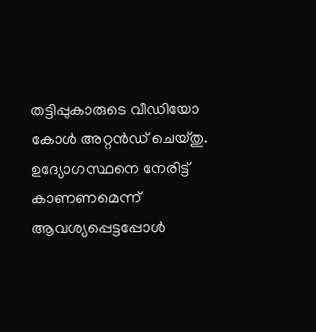തട്ടിപ്പുകാരുടെ വീഡിയോ കോൾ അറ്റൻഡ് ചെയ്തു. ഉദ്യോഗസ്ഥനെ നേരിട്ട് കാണണമെന്ന് ആവശ്യപ്പെട്ടപ്പോൾ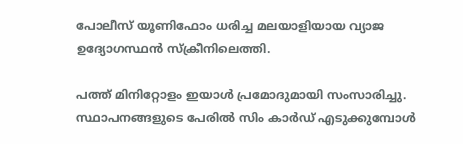പോലീസ് യൂണിഫോം ധരിച്ച മലയാളിയായ വ്യാജ ഉദ്യോഗസ്ഥൻ സ്ക്രീനിലെത്തി.

പത്ത് മിനിറ്റോളം ഇയാൾ പ്രമോദുമായി സംസാരിച്ചു. സ്ഥാപനങ്ങളുടെ പേരിൽ സിം കാർഡ് എടുക്കുമ്പോൾ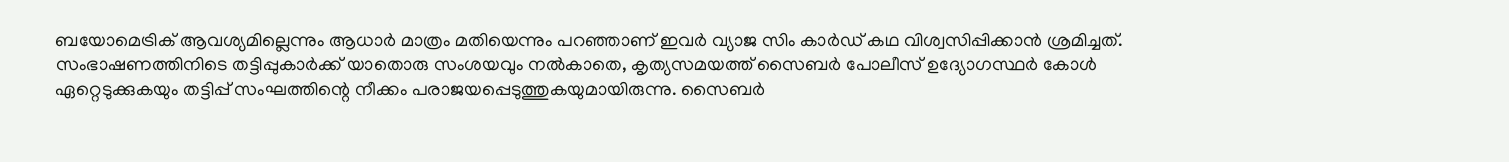ബയോമെട്രിക് ആവശ്യമില്ലെന്നും ആധാർ മാത്രം മതിയെന്നും പറഞ്ഞാണ് ഇവർ വ്യാജ സിം കാർഡ് കഥ വിശ്വസിപ്പിക്കാൻ ശ്രമിച്ചത്. സംഭാഷണത്തിനിടെ തട്ടിപ്പുകാർക്ക് യാതൊരു സംശയവും നൽകാതെ, കൃത്യസമയത്ത് സൈബർ പോലീസ് ഉദ്യോഗസ്ഥർ കോൾ ഏറ്റെടുക്കുകയും തട്ടിപ്പ് സംഘത്തിന്റെ നീക്കം പരാജയപ്പെടുത്തുകയുമായിരുന്നു. സൈബർ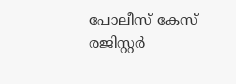പോലീസ് കേസ് രജിസ്റ്റർ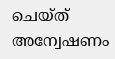ചെയ്ത് അന്വേഷണം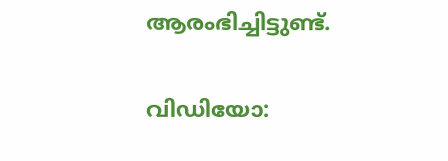ആരംഭിച്ചിട്ടുണ്ട്.

വിഡിയോ: